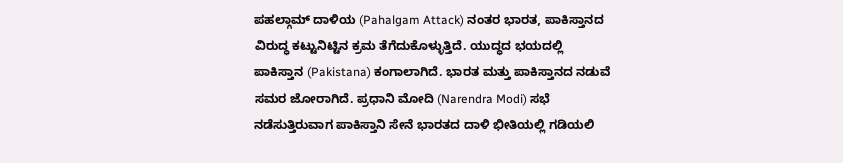ಪಹಲ್ಗಾಮ್ ದಾಳಿಯ (Pahalgam Attack) ನಂತರ ಭಾರತ, ಪಾಕಿಸ್ತಾನದ ವಿರುದ್ಧ ಕಟ್ಟುನಿಟ್ಟಿನ ಕ್ರಮ ತೆಗೆದುಕೊಳ್ಳುತ್ತಿದೆ. ಯುದ್ಧದ ಭಯದಲ್ಲಿ ಪಾಕಿಸ್ತಾನ (Pakistana) ಕಂಗಾಲಾಗಿದೆ. ಭಾರತ ಮತ್ತು ಪಾಕಿಸ್ತಾನದ ನಡುವೆ ಸಮರ ಜೋರಾಗಿದೆ. ಪ್ರಧಾನಿ ಮೋದಿ (Narendra Modi) ಸಭೆ ನಡೆಸುತ್ತಿರುವಾಗ ಪಾಕಿಸ್ತಾನಿ ಸೇನೆ ಭಾರತದ ದಾಳಿ ಭೀತಿಯಲ್ಲಿ ಗಡಿಯಲಿ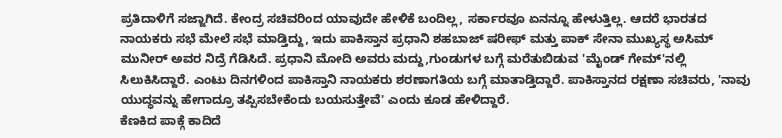ಪ್ರತಿದಾಳಿಗೆ ಸಜ್ಜಾಗಿದೆ. ಕೇಂದ್ರ ಸಚಿವರಿಂದ ಯಾವುದೇ ಹೇಳಿಕೆ ಬಂದಿಲ್ಲ, ಸರ್ಕಾರವೂ ಏನನ್ನೂ ಹೇಳುತ್ತಿಲ್ಲ. ಆದರೆ ಭಾರತದ ನಾಯಕರು ಸಭೆ ಮೇಲೆ ಸಭೆ ಮಾಡ್ತಿದ್ದು, ಇದು ಪಾಕಿಸ್ತಾನ ಪ್ರಧಾನಿ ಶಹಬಾಜ್ ಷರೀಫ್ ಮತ್ತು ಪಾಕ್ ಸೇನಾ ಮುಖ್ಯಸ್ಥ ಅಸಿಮ್ ಮುನೀರ್ ಅವರ ನಿದ್ರೆ ಗೆಡಿಸಿದೆ. ಪ್ರಧಾನಿ ಮೋದಿ ಅವರು ಮದ್ದು,ಗುಂಡುಗಳ ಬಗ್ಗೆ ಮರೆತುಬಿಡುವ 'ಮೈಂಡ್ ಗೇಮ್'ನಲ್ಲಿ ಸಿಲುಕಿಸಿದ್ದಾರೆ. ಎಂಟು ದಿನಗಳಿಂದ ಪಾಕಿಸ್ತಾನಿ ನಾಯಕರು ಶರಣಾಗತಿಯ ಬಗ್ಗೆ ಮಾತಾಡ್ತಿದ್ದಾರೆ. ಪಾಕಿಸ್ತಾನದ ರಕ್ಷಣಾ ಸಚಿವರು, 'ನಾವು ಯುದ್ಧವನ್ನು ಹೇಗಾದ್ರೂ ತಪ್ಪಿಸಬೇಕೆಂದು ಬಯಸುತ್ತೇವೆ' ಎಂದು ಕೂಡ ಹೇಳಿದ್ದಾರೆ.
ಕೆಣಕಿದ ಪಾಕ್ಗೆ ಕಾದಿದೆ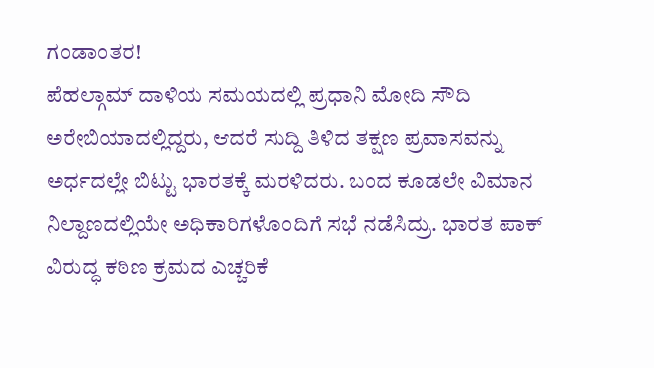ಗಂಡಾಂತರ!
ಪೆಹಲ್ಗಾಮ್ ದಾಳಿಯ ಸಮಯದಲ್ಲಿ ಪ್ರಧಾನಿ ಮೋದಿ ಸೌದಿ ಅರೇಬಿಯಾದಲ್ಲಿದ್ದರು, ಆದರೆ ಸುದ್ದಿ ತಿಳಿದ ತಕ್ಷಣ ಪ್ರವಾಸವನ್ನು ಅರ್ಧದಲ್ಲೇ ಬಿಟ್ಟು ಭಾರತಕ್ಕೆ ಮರಳಿದರು. ಬಂದ ಕೂಡಲೇ ವಿಮಾನ ನಿಲ್ದಾಣದಲ್ಲಿಯೇ ಅಧಿಕಾರಿಗಳೊಂದಿಗೆ ಸಭೆ ನಡೆಸಿದ್ರು. ಭಾರತ ಪಾಕ್ ವಿರುದ್ಧ ಕಠಿಣ ಕ್ರಮದ ಎಚ್ಚರಿಕೆ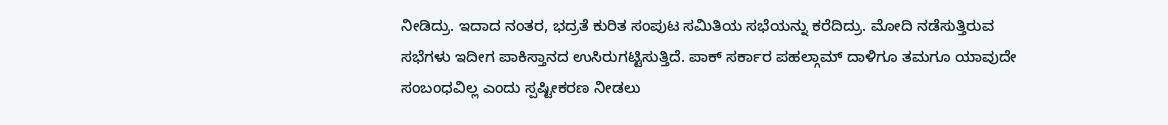ನೀಡಿದ್ರು. ಇದಾದ ನಂತರ, ಭದ್ರತೆ ಕುರಿತ ಸಂಪುಟ ಸಮಿತಿಯ ಸಭೆಯನ್ನು ಕರೆದಿದ್ರು. ಮೋದಿ ನಡೆಸುತ್ತಿರುವ ಸಭೆಗಳು ಇದೀಗ ಪಾಕಿಸ್ತಾನದ ಉಸಿರುಗಟ್ಟಿಸುತ್ತಿದೆ. ಪಾಕ್ ಸರ್ಕಾರ ಪಹಲ್ಗಾಮ್ ದಾಳಿಗೂ ತಮಗೂ ಯಾವುದೇ ಸಂಬಂಧವಿಲ್ಲ ಎಂದು ಸ್ಪಷ್ಟೀಕರಣ ನೀಡಲು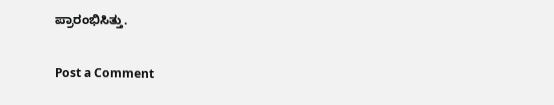ಪ್ರಾರಂಭಿಸಿತ್ತು.

Post a Comment